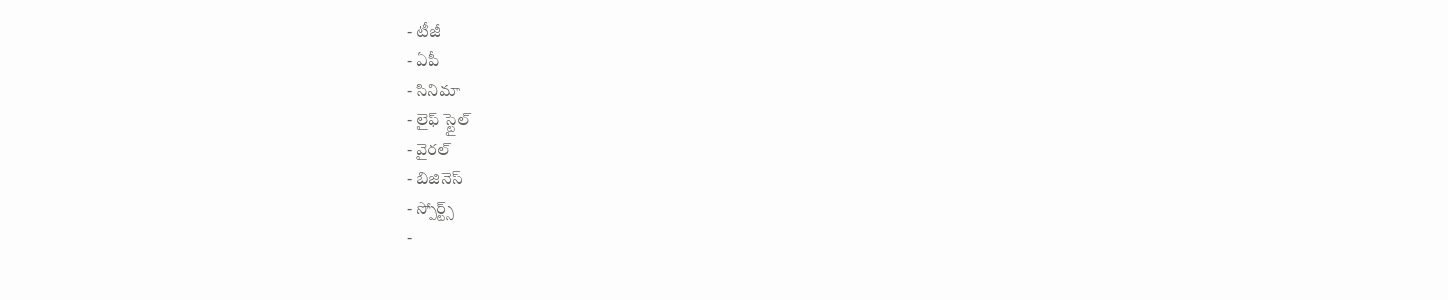- టీజీ
- ఏపీ
- సినిమా
- లైఫ్ స్టైల్
- వైరల్
- బిజినెస్
- స్పోర్ట్స్
-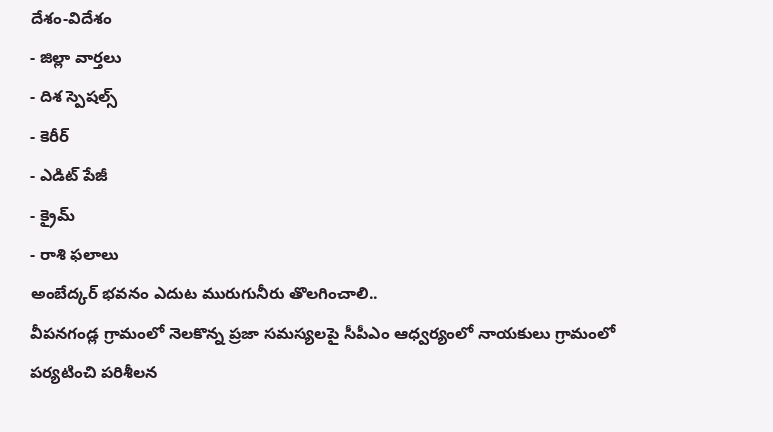దేశం-విదేశం
- జిల్లా వార్తలు
- దిశ స్పెషల్స్
- కెరీర్
- ఎడిట్ పేజీ
- క్రైమ్
- రాశి ఫలాలు
అంబేద్కర్ భవనం ఎదుట మురుగునీరు తొలగించాలి..
వీపనగండ్ల గ్రామంలో నెలకొన్న ప్రజా సమస్యలపై సీపీఎం ఆధ్వర్యంలో నాయకులు గ్రామంలో పర్యటించి పరిశీలన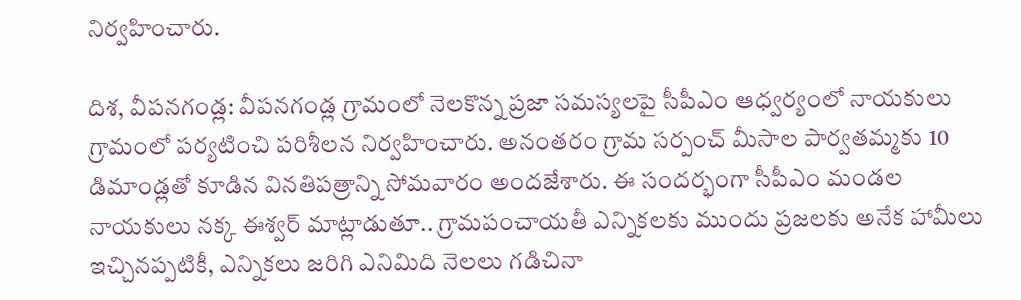నిర్వహించారు.

దిశ, వీపనగండ్ల: వీపనగండ్ల గ్రామంలో నెలకొన్న ప్రజా సమస్యలపై సీపీఎం ఆధ్వర్యంలో నాయకులు గ్రామంలో పర్యటించి పరిశీలన నిర్వహించారు. అనంతరం గ్రామ సర్పంచ్ మీసాల పార్వతమ్మకు 10 డిమాండ్లతో కూడిన వినతిపత్రాన్ని సోమవారం అందజేశారు. ఈ సందర్భంగా సీపీఎం మండల నాయకులు నక్క ఈశ్వర్ మాట్లాడుతూ.. గ్రామపంచాయతీ ఎన్నికలకు ముందు ప్రజలకు అనేక హామీలు ఇచ్చినప్పటికీ, ఎన్నికలు జరిగి ఎనిమిది నెలలు గడిచినా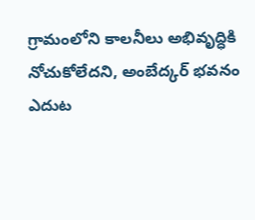గ్రామంలోని కాలనీలు అభివృద్ధికి నోచుకోలేదని, అంబేద్కర్ భవనం ఎదుట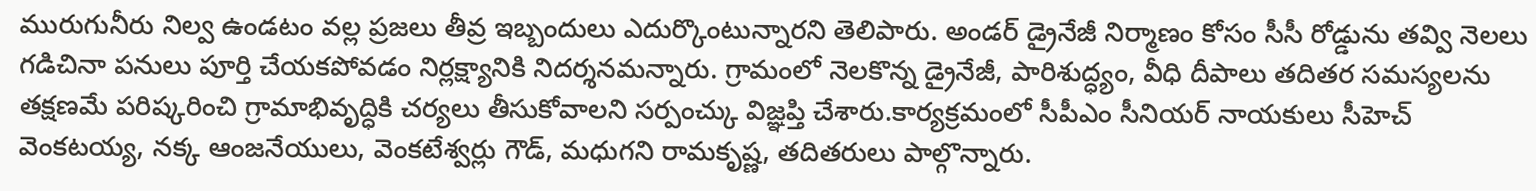మురుగునీరు నిల్వ ఉండటం వల్ల ప్రజలు తీవ్ర ఇబ్బందులు ఎదుర్కొంటున్నారని తెలిపారు. అండర్ డ్రైనేజీ నిర్మాణం కోసం సీసీ రోడ్డును తవ్వి నెలలు గడిచినా పనులు పూర్తి చేయకపోవడం నిర్లక్ష్యానికి నిదర్శనమన్నారు. గ్రామంలో నెలకొన్న డ్రైనేజీ, పారిశుద్ధ్యం, వీధి దీపాలు తదితర సమస్యలను తక్షణమే పరిష్కరించి గ్రామాభివృద్ధికి చర్యలు తీసుకోవాలని సర్పంచ్కు విజ్ఞప్తి చేశారు.కార్యక్రమంలో సీపీఎం సీనియర్ నాయకులు సీహెచ్ వెంకటయ్య, నక్క ఆంజనేయులు, వెంకటేశ్వర్లు గౌడ్, మధుగని రామకృష్ణ, తదితరులు పాల్గొన్నారు.